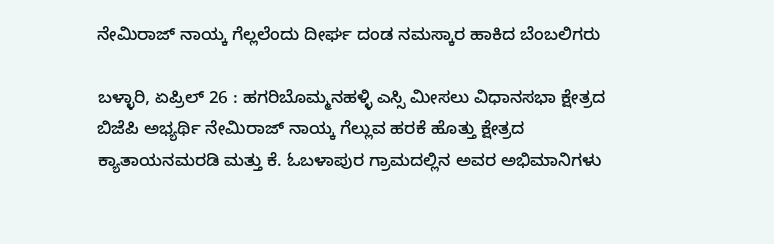ನೇಮಿರಾಜ್ ನಾಯ್ಕ ಗೆಲ್ಲಲೆಂದು ದೀರ್ಘ ದಂಡ ನಮಸ್ಕಾರ ಹಾಕಿದ ಬೆಂಬಲಿಗರು

ಬಳ್ಳಾರಿ, ಏಪ್ರಿಲ್ 26 : ಹಗರಿಬೊಮ್ಮನಹಳ್ಳಿ ಎಸ್ಸಿ ಮೀಸಲು ವಿಧಾನಸಭಾ ಕ್ಷೇತ್ರದ ಬಿಜೆಪಿ ಅಭ್ಯರ್ಥಿ ನೇಮಿರಾಜ್ ನಾಯ್ಕ ಗೆಲ್ಲುವ ಹರಕೆ ಹೊತ್ತು ಕ್ಷೇತ್ರದ ಕ್ಯಾತಾಯನಮರಡಿ ಮತ್ತು ಕೆ. ಓಬಳಾಪುರ ಗ್ರಾಮದಲ್ಲಿನ ಅವರ ಅಭಿಮಾನಿಗಳು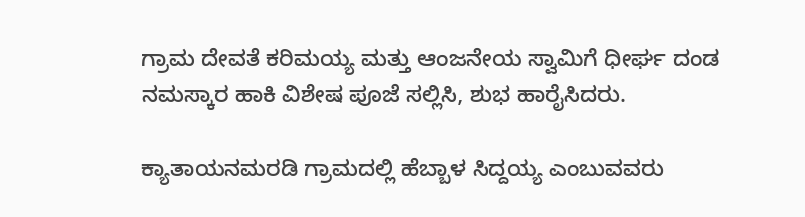ಗ್ರಾಮ ದೇವತೆ ಕರಿಮಯ್ಯ ಮತ್ತು ಆಂಜನೇಯ ಸ್ವಾಮಿಗೆ ಧೀರ್ಘ ದಂಡ ನಮಸ್ಕಾರ ಹಾಕಿ ವಿಶೇಷ ಪೂಜೆ ಸಲ್ಲಿಸಿ, ಶುಭ ಹಾರೈಸಿದರು.

ಕ್ಯಾತಾಯನಮರಡಿ ಗ್ರಾಮದಲ್ಲಿ ಹೆಬ್ಬಾಳ ಸಿದ್ದಯ್ಯ ಎಂಬುವವರು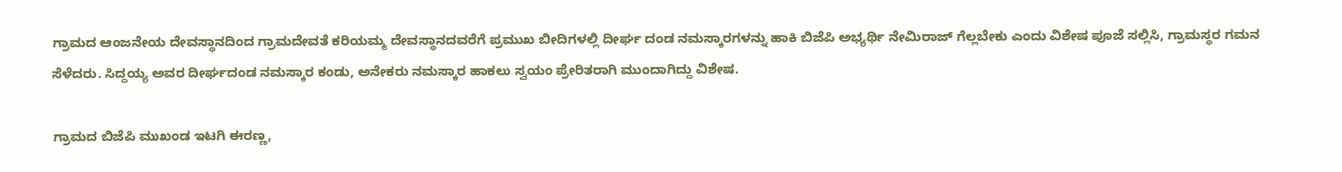ಗ್ರಾಮದ ಆಂಜನೇಯ ದೇವಸ್ಥಾನದಿಂದ ಗ್ರಾಮದೇವತೆ ಕರಿಯಮ್ಮ ದೇವಸ್ಥಾನದವರೆಗೆ ಪ್ರಮುಖ ಬೀದಿಗಳಲ್ಲಿ ದೀರ್ಘ ದಂಡ ನಮಸ್ಕಾರಗಳನ್ನು ಹಾಕಿ ಬಿಜೆಪಿ ಅಭ್ಯರ್ಥಿ ನೇಮಿರಾಜ್ ಗೆಲ್ಲಬೇಕು ಎಂದು ವಿಶೇಷ ಪೂಜೆ ಸಲ್ಲಿಸಿ, ಗ್ರಾಮಸ್ಥರ ಗಮನ ಸೆಳೆದರು. ಸಿದ್ದಯ್ಯ ಅವರ ದೀರ್ಘದಂಡ ನಮಸ್ಕಾರ ಕಂಡು, ಅನೇಕರು ನಮಸ್ಕಾರ ಹಾಕಲು ಸ್ವಯಂ ಪ್ರೇರಿತರಾಗಿ ಮುಂದಾಗಿದ್ದು ವಿಶೇಷ.

ಗ್ರಾಮದ ಬಿಜೆಪಿ ಮುಖಂಡ ಇಟಗಿ ಈರಣ್ಣ,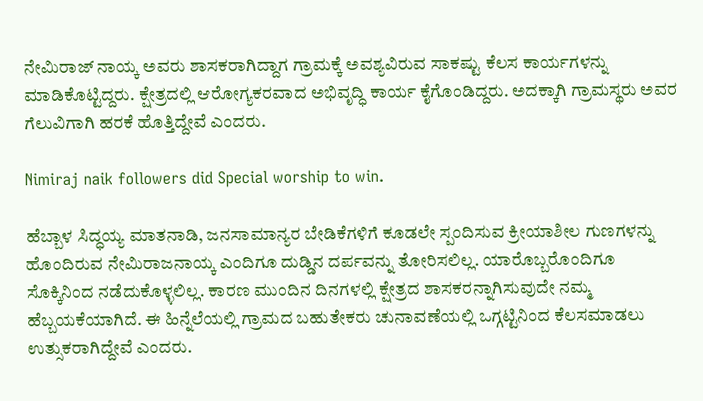ನೇಮಿರಾಜ್ ನಾಯ್ಕ ಅವರು ಶಾಸಕರಾಗಿದ್ದಾಗ ಗ್ರಾಮಕ್ಕೆ ಅವಶ್ಯವಿರುವ ಸಾಕಷ್ಟು ಕೆಲಸ ಕಾರ್ಯಗಳನ್ನು ಮಾಡಿಕೊಟ್ಟಿದ್ದರು. ಕ್ಷೇತ್ರದಲ್ಲಿ ಆರೋಗ್ಯಕರವಾದ ಅಭಿವೃದ್ಧಿ ಕಾರ್ಯ ಕೈಗೊಂಡಿದ್ದರು. ಅದಕ್ಕಾಗಿ ಗ್ರಾಮಸ್ಥರು ಅವರ ಗೆಲುವಿಗಾಗಿ ಹರಕೆ ಹೊತ್ತಿದ್ದೇವೆ ಎಂದರು.

Nimiraj naik followers did Special worship to win.

ಹೆಬ್ಬಾಳ ಸಿದ್ಧಯ್ಯ ಮಾತನಾಡಿ, ಜನಸಾಮಾನ್ಯರ ಬೇಡಿಕೆಗಳಿಗೆ ಕೂಡಲೇ ಸ್ಪಂದಿಸುವ ಕ್ರೀಯಾಶೀಲ ಗುಣಗಳನ್ನು ಹೊಂದಿರುವ ನೇಮಿರಾಜನಾಯ್ಕ ಎಂದಿಗೂ ದುಡ್ಡಿನ ದರ್ಪವನ್ನು ತೋರಿಸಲಿಲ್ಲ. ಯಾರೊಬ್ಬರೊಂದಿಗೂ ಸೊಕ್ಕಿನಿಂದ ನಡೆದುಕೊಳ್ಳಲಿಲ್ಲ. ಕಾರಣ ಮುಂದಿನ ದಿನಗಳಲ್ಲಿ ಕ್ಷೇತ್ರದ ಶಾಸಕರನ್ನಾಗಿಸುವುದೇ ನಮ್ಮ ಹೆಬ್ಬಯಕೆಯಾಗಿದೆ. ಈ ಹಿನ್ನೆಲೆಯಲ್ಲಿ ಗ್ರಾಮದ ಬಹುತೇಕರು ಚುನಾವಣೆಯಲ್ಲಿ ಒಗ್ಗಟ್ಟಿನಿಂದ ಕೆಲಸಮಾಡಲು ಉತ್ಸುಕರಾಗಿದ್ದೇವೆ ಎಂದರು.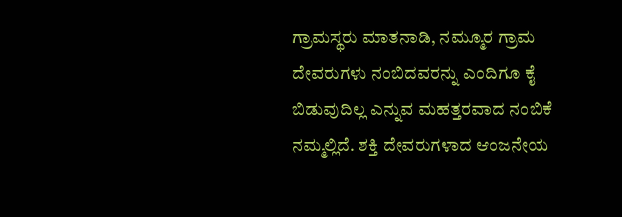ಗ್ರಾಮಸ್ಥರು ಮಾತನಾಡಿ, ನಮ್ಮೂರ ಗ್ರಾಮ ದೇವರುಗಳು ನಂಬಿದವರನ್ನು ಎಂದಿಗೂ ಕೈ ಬಿಡುವುದಿಲ್ಲ ಎನ್ನುವ ಮಹತ್ತರವಾದ ನಂಬಿಕೆ ನಮ್ಮಲ್ಲಿದೆ. ಶಕ್ತಿ ದೇವರುಗಳಾದ ಆಂಜನೇಯ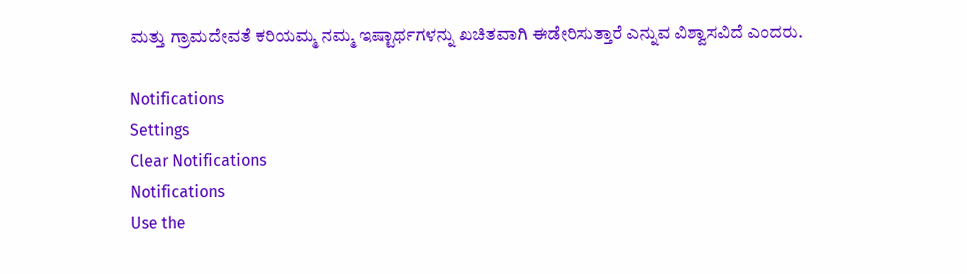ಮತ್ತು ಗ್ರಾಮದೇವತೆ ಕರಿಯಮ್ಮ ನಮ್ಮ ಇಷ್ಟಾರ್ಥಗಳನ್ನು ಖಚಿತವಾಗಿ ಈಡೇರಿಸುತ್ತಾರೆ ಎನ್ನುವ ವಿಶ್ವಾಸವಿದೆ ಎಂದರು.

Notifications
Settings
Clear Notifications
Notifications
Use the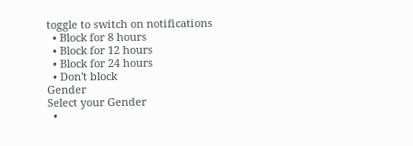toggle to switch on notifications
  • Block for 8 hours
  • Block for 12 hours
  • Block for 24 hours
  • Don't block
Gender
Select your Gender
  •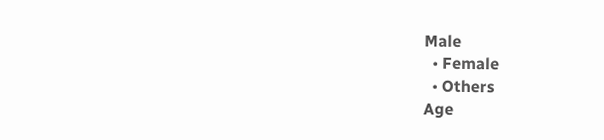Male
  • Female
  • Others
Age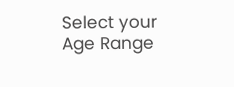Select your Age Range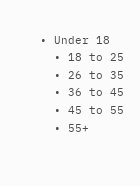• Under 18
  • 18 to 25
  • 26 to 35
  • 36 to 45
  • 45 to 55
  • 55+